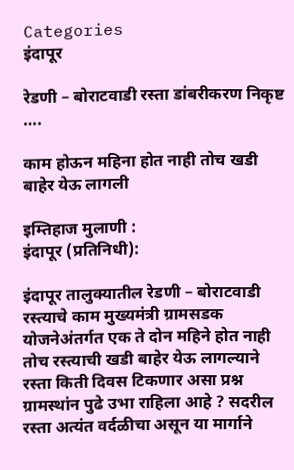Categories
इंदापूर

रेडणी – बोराटवाडी रस्ता डांबरीकरण निकृष्ट ….

काम होऊन महिना होत नाही तोच खडी बाहेर येऊ लागली

इम्तिहाज मुलाणी :
इंदापूर (प्रतिनिधी):

इंदापूर तालुक्यातील रेडणी – बोराटवाडी रस्त्याचे काम मुख्यमंत्री ग्रामसडक योजनेअंतर्गत एक ते दोन महिने होत नाही तोच रस्त्याची खडी बाहेर येऊ लागल्याने रस्ता किती दिवस टिकणार असा प्रश्न ग्रामस्थांन पुढे उभा राहिला आहे ? सदरील रस्ता अत्यंत वर्दळीचा असून या मार्गाने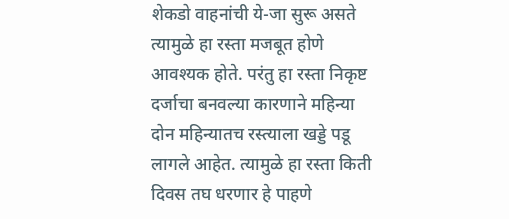शेकडो वाहनांची ये-जा सुरू असते त्यामुळे हा रस्ता मजबूत होणे आवश्यक होते. परंतु हा रस्ता निकृष्ट दर्जाचा बनवल्या कारणाने महिन्या दोन महिन्यातच रस्त्याला खड्डे पडू लागले आहेत. त्यामुळे हा रस्ता किती दिवस तघ धरणार हे पाहणे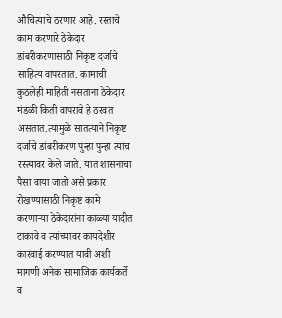औचित्याचे ठरणार आहे. रस्ताचे काम करणारे ठेकेदार डांबरीकरणासाठी निकृष्ट दर्जाचे साहित्य वापरतात. कामाची कुठलेही माहिती नसताना ठेकेदार मंडळी किती वापरावे हे ठरवत असतात.त्यामुळे सातत्याने निकृष्ट दर्जाचे डांबरीकरण पुन्हा पुन्हा त्याच रस्त्यावर केले जाते. यात शासनाचा पैसा वाया जातो असे प्रकार रोखण्यासाठी निकृष्ट कामे करणाऱ्या ठेकेदारांना काळ्या यादीत टाकावे व त्यांच्यावर कायदेशीर कारवाई करण्यात यावी अशी मागणी अनेक सामाजिक कार्यकर्ते व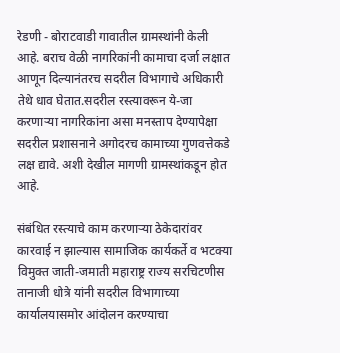रेडणी - बोराटवाडी गावातील ग्रामस्थांनी केली आहे. बराच वेळी नागरिकांनी कामाचा दर्जा लक्षात आणून दिल्यानंतरच सदरील विभागाचे अधिकारी तेथे धाव घेतात.सदरील रस्त्यावरून ये-जा करणार्‍या नागरिकांना असा मनस्ताप देण्यापेक्षा सदरील प्रशासनाने अगोदरच कामाच्या गुणवत्तेकडे लक्ष द्यावे. अशी देखील मागणी ग्रामस्थांकडून होत आहे.

संबंधित रस्त्याचे काम करणाऱ्या ठेकेदारांवर कारवाई न झाल्यास सामाजिक कार्यकर्ते व भटक्या विमुक्त जाती-जमाती महाराष्ट्र राज्य सरचिटणीस तानाजी धोत्रे यांनी सदरील विभागाच्या कार्यालयासमोर आंदोलन करण्याचा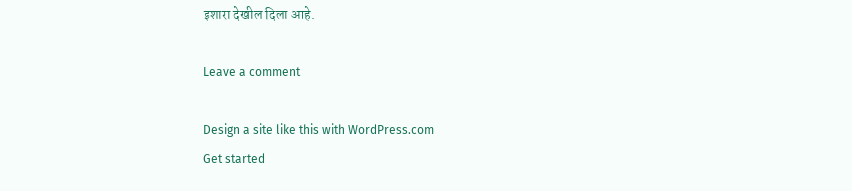इशारा देखील दिला आहे.

Leave a comment

Design a site like this with WordPress.com
Get started